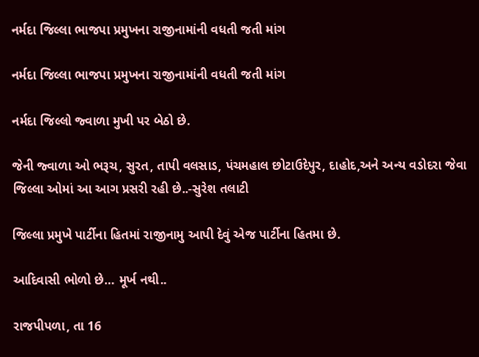નર્મદા જિલ્લા ભાજપા પ્રમુખના રાજીનામાંની વધતી જતી માંગ

નર્મદા જિલ્લા ભાજપા પ્રમુખના રાજીનામાંની વધતી જતી માંગ

નર્મદા જિલ્લો જ્વાળા મુખી પર બેઠો છે.

જેની જ્વાળા ઓ ભરૂચ, સુરત, તાપી વલસાડ, પંચમહાલ છોટાઉદેપુર, દાહોદ,અને અન્ય વડોદરા જેવા જિલ્લા ઓમાં આ આગ પ્રસરી રહી છે..-સુરેશ તલાટી

જિલ્લા પ્રમુખે પાર્ટીના હિતમાં રાજીનામુ આપી દેવું એજ પાર્ટીના હિતમા છે.

આદિવાસી ભોળો છે… મૂર્ખ નથી..

રાજપીપળા, તા 16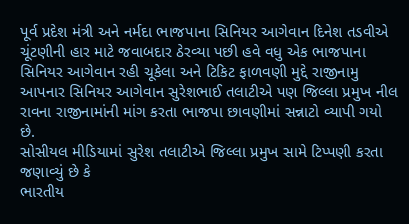પૂર્વ પ્રદેશ મંત્રી અને નર્મદા ભાજપાના સિનિયર આગેવાન દિનેશ તડવીએ ચૂંટણીની હાર માટે જવાબદાર ઠેરવ્યા પછી હવે વધુ એક ભાજપાના સિનિયર આગેવાન રહી ચૂકેલા અને ટિકિટ ફાળવણી મુદ્દે રાજીનામુ આપનાર સિનિયર આગેવાન સુરેશભાઈ તલાટીએ પણ જિલ્લા પ્રમુખ નીલ રાવના રાજીનામાંની માંગ કરતા ભાજપા છાવણીમાં સન્નાટો વ્યાપી ગયો છે.
સોસીયલ મીડિયામાં સુરેશ તલાટીએ જિલ્લા પ્રમુખ સામે ટિપ્પણી કરતા જણાવ્યું છે કે
ભારતીય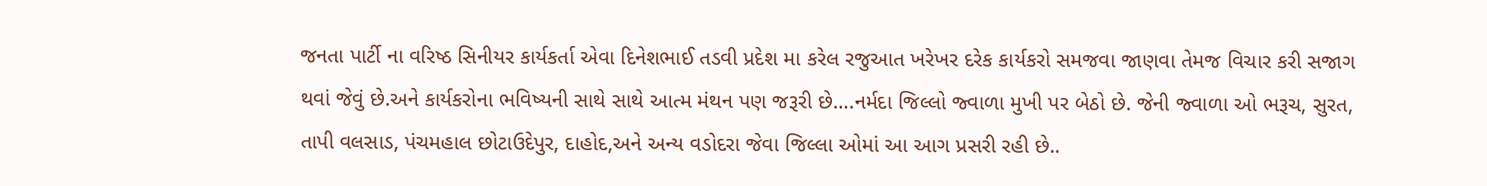જનતા પાર્ટી ના વરિષ્ઠ સિનીયર કાર્યકર્તા એવા દિનેશભાઈ તડવી પ્રદેશ મા કરેલ રજુઆત ખરેખર દરેક કાર્યકરો સમજવા જાણવા તેમજ વિચાર કરી સજાગ થવાં જેવું છે.અને કાર્યકરોના ભવિષ્યની સાથે સાથે આત્મ મંથન પણ જરૂરી છે….નર્મદા જિલ્લો જ્વાળા મુખી પર બેઠો છે. જેની જ્વાળા ઓ ભરૂચ, સુરત, તાપી વલસાડ, પંચમહાલ છોટાઉદેપુર, દાહોદ,અને અન્ય વડોદરા જેવા જિલ્લા ઓમાં આ આગ પ્રસરી રહી છે..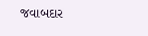જવાબદાર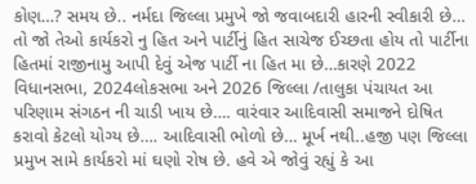કોણ…? સમય છે.. નર્મદા જિલ્લા પ્રમુખે જો જવાબદારી હારની સ્વીકારી છે… તો જો તેઓ કાર્યકરો નુ હિત અને પાર્ટીનું હિત સાચેજ ઈચ્છતા હોય તો પાર્ટીના હિતમાં રાજીનામુ આપી દેવું એજ પાર્ટી ના હિત મા છે…કારણે 2022 વિધાનસભા, 2024લોકસભા અને 2026 જિલ્લા /તાલુકા પંચાયત આ પરિણામ સંગઠન ની ચાડી ખાય છે…. વારંવાર આદિવાસી સમાજને દોષિત કરાવો કેટલો યોગ્ય છે…. આદિવાસી ભોળો છે… મૂર્ખ નથી..હજી પણ જિલ્લા પ્રમુખ સામે કાર્યકરો માં ઘણો રોષ છે. હવે એ જોવું રહ્યું કે આ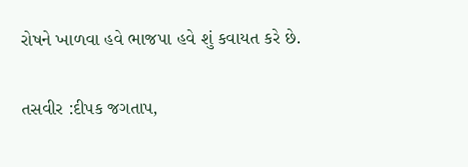રોષને ખાળવા હવે ભાજપા હવે શું કવાયત કરે છે.

તસવીર :દીપક જગતાપ,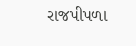રાજપીપળા